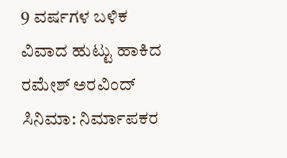9 ವರ್ಷಗಳ ಬಳಿಕ ವಿವಾದ ಹುಟ್ಟು ಹಾಕಿದ ರಮೇಶ್ ಅರವಿಂದ್ ಸಿನಿಮಾ: ನಿರ್ಮಾಪಕರ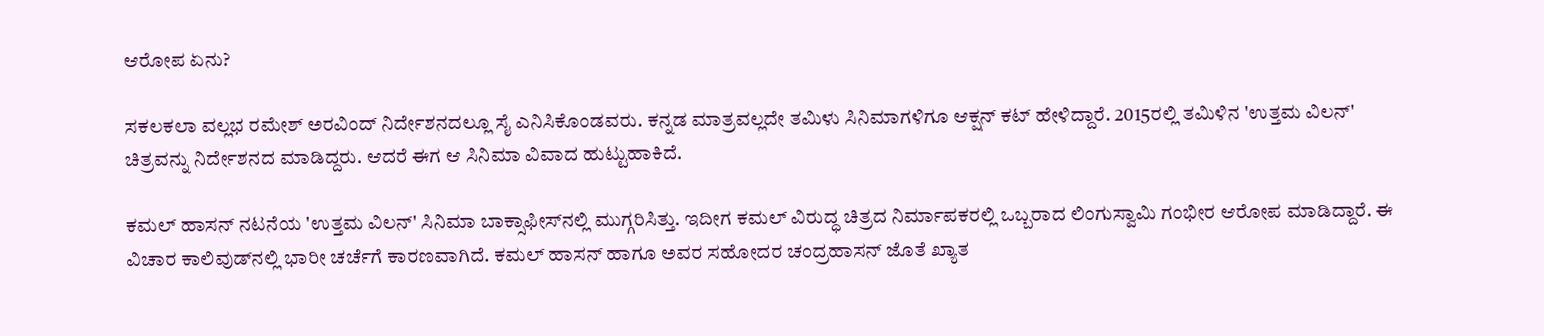ಆರೋಪ ಏನು?

ಸಕಲಕಲಾ ವಲ್ಲಭ ರಮೇಶ್ ಅರವಿಂದ್ ನಿರ್ದೇಶನದಲ್ಲೂ ಸೈ ಎನಿಸಿಕೊಂಡವರು. ಕನ್ನಡ ಮಾತ್ರವಲ್ಲದೇ ತಮಿಳು ಸಿನಿಮಾಗಳಿಗೂ ಆಕ್ಷನ್ ಕಟ್ ಹೇಳಿದ್ದಾರೆ. 2015ರಲ್ಲಿ ತಮಿಳಿನ 'ಉತ್ತಮ ವಿಲನ್' ಚಿತ್ರವನ್ನು ನಿರ್ದೇಶನದ ಮಾಡಿದ್ದರು. ಆದರೆ ಈಗ ಆ ಸಿನಿಮಾ ವಿವಾದ ಹುಟ್ಟುಹಾಕಿದೆ.

ಕಮಲ್ ಹಾಸನ್ ನಟನೆಯ 'ಉತ್ತಮ ವಿಲನ್' ಸಿನಿಮಾ ಬಾಕ್ಸಾಫೀಸ್‌ನಲ್ಲಿ ಮುಗ್ಗರಿಸಿತ್ತು. ಇದೀಗ ಕಮಲ್ ವಿರುದ್ಧ ಚಿತ್ರದ ನಿರ್ಮಾಪಕರಲ್ಲಿ ಒಬ್ಬರಾದ ಲಿಂಗುಸ್ವಾಮಿ ಗಂಭೀರ ಆರೋಪ ಮಾಡಿದ್ದಾರೆ. ಈ ವಿಚಾರ ಕಾಲಿವುಡ್‌ನಲ್ಲಿ ಭಾರೀ ಚರ್ಚೆಗೆ ಕಾರಣವಾಗಿದೆ. ಕಮಲ್ ಹಾಸನ್ ಹಾಗೂ ಅವರ ಸಹೋದರ ಚಂದ್ರಹಾಸನ್ ಜೊತೆ ಖ್ಯಾತ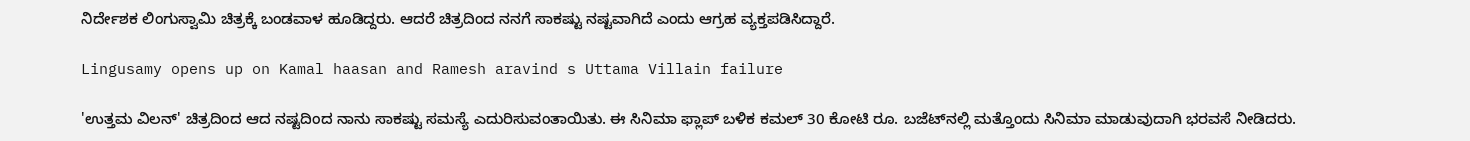ನಿರ್ದೇಶಕ ಲಿಂಗುಸ್ವಾಮಿ ಚಿತ್ರಕ್ಕೆ ಬಂಡವಾಳ ಹೂಡಿದ್ದರು. ಆದರೆ ಚಿತ್ರದಿಂದ ನನಗೆ ಸಾಕಷ್ಟು ನಷ್ಟವಾಗಿದೆ ಎಂದು ಆಗ್ರಹ ವ್ಯಕ್ತಪಡಿಸಿದ್ದಾರೆ.

Lingusamy opens up on Kamal haasan and Ramesh aravind s Uttama Villain failure

'ಉತ್ತಮ ವಿಲನ್' ಚಿತ್ರದಿಂದ ಆದ ನಷ್ಟದಿಂದ ನಾನು ಸಾಕಷ್ಟು ಸಮಸ್ಯೆ ಎದುರಿಸುವಂತಾಯಿತು. ಈ ಸಿನಿಮಾ ಫ್ಲಾಪ್ ಬಳಿಕ ಕಮಲ್ 30 ಕೋಟಿ ರೂ. ಬಜೆಟ್‌ನಲ್ಲಿ ಮತ್ತೊಂದು ಸಿನಿಮಾ ಮಾಡುವುದಾಗಿ ಭರವಸೆ ನೀಡಿದರು.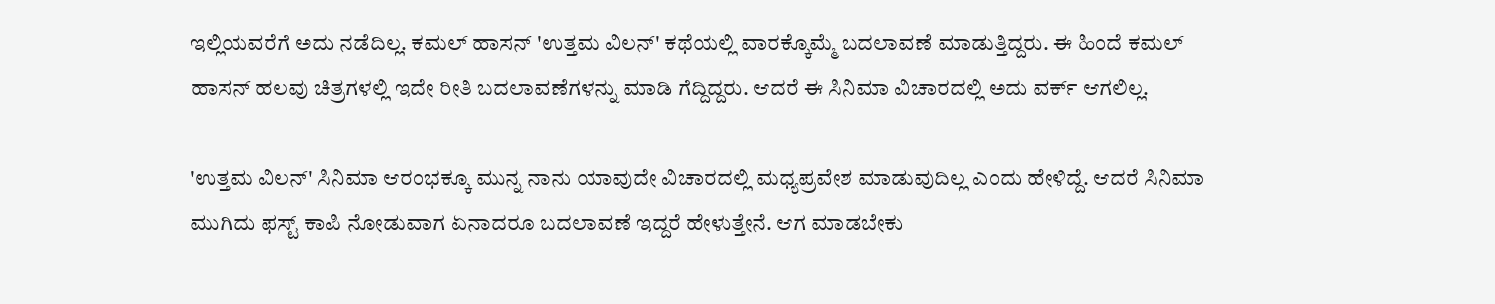ಇಲ್ಲಿಯವರೆಗೆ ಅದು ನಡೆದಿಲ್ಲ. ಕಮಲ್ ಹಾಸನ್ 'ಉತ್ತಮ ವಿಲನ್' ಕಥೆಯಲ್ಲಿ ವಾರಕ್ಕೊಮ್ಮೆ ಬದಲಾವಣೆ ಮಾಡುತ್ತಿದ್ದರು. ಈ ಹಿಂದೆ ಕಮಲ್ ಹಾಸನ್ ಹಲವು ಚಿತ್ರಗಳಲ್ಲಿ ಇದೇ ರೀತಿ ಬದಲಾವಣೆಗಳನ್ನು ಮಾಡಿ ಗೆದ್ದಿದ್ದರು. ಆದರೆ ಈ ಸಿನಿಮಾ ವಿಚಾರದಲ್ಲಿ ಅದು ವರ್ಕ್ ಆಗಲಿಲ್ಲ.

'ಉತ್ತಮ ವಿಲನ್' ಸಿನಿಮಾ ಆರಂಭಕ್ಕೂ ಮುನ್ನ ನಾನು ಯಾವುದೇ ವಿಚಾರದಲ್ಲಿ ಮಧ್ಯಪ್ರವೇಶ ಮಾಡುವುದಿಲ್ಲ ಎಂದು ಹೇಳಿದ್ದೆ. ಆದರೆ ಸಿನಿಮಾ ಮುಗಿದು ಫಸ್ಟ್ ಕಾಪಿ ನೋಡುವಾಗ ಏನಾದರೂ ಬದಲಾವಣೆ ಇದ್ದರೆ ಹೇಳುತ್ತೇನೆ. ಆಗ ಮಾಡಬೇಕು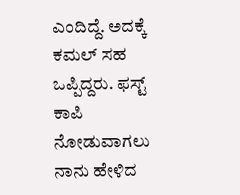ಎಂದಿದ್ದೆ. ಅದಕ್ಕೆ ಕಮಲ್ ಸಹ ಒಪ್ಪಿದ್ದರು. ಫಸ್ಟ್ ಕಾಪಿ ನೋಡುವಾಗಲು ನಾನು ಹೇಳಿದ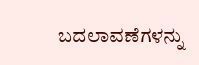ಬದಲಾವಣೆಗಳನ್ನು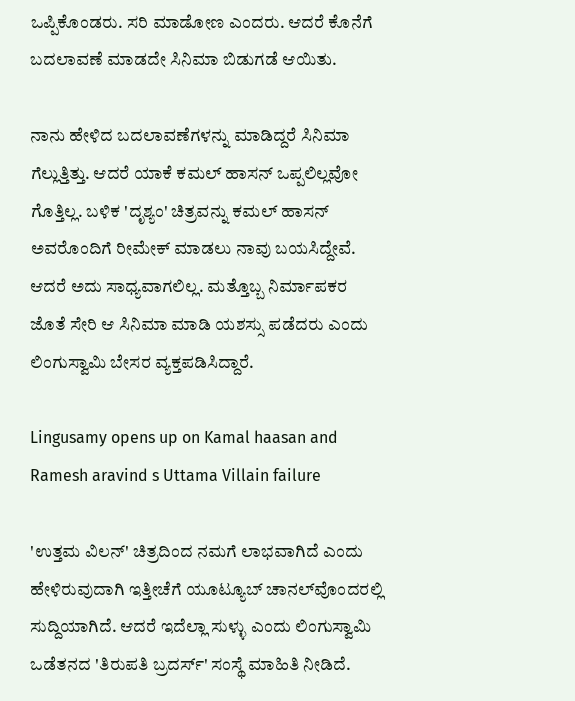ಒಪ್ಪಿಕೊಂಡರು. ಸರಿ ಮಾಡೋಣ ಎಂದರು. ಆದರೆ ಕೊನೆಗೆ ಬದಲಾವಣೆ ಮಾಡದೇ ಸಿನಿಮಾ ಬಿಡುಗಡೆ ಆಯಿತು.

ನಾನು ಹೇಳಿದ ಬದಲಾವಣೆಗಳನ್ನು ಮಾಡಿದ್ದರೆ ಸಿನಿಮಾ ಗೆಲ್ಲುತ್ತಿತ್ತು. ಆದರೆ ಯಾಕೆ ಕಮಲ್ ಹಾಸನ್ ಒಪ್ಪಲಿಲ್ಲವೋ ಗೊತ್ತಿಲ್ಲ. ಬಳಿಕ 'ದೃಶ್ಯಂ' ಚಿತ್ರವನ್ನು ಕಮಲ್ ಹಾಸನ್ ಅವರೊಂದಿಗೆ ರೀಮೇಕ್ ಮಾಡಲು ನಾವು ಬಯಸಿದ್ದೇವೆ. ಆದರೆ ಅದು ಸಾಧ್ಯವಾಗಲಿಲ್ಲ. ಮತ್ತೊಬ್ಬ ನಿರ್ಮಾಪಕರ ಜೊತೆ ಸೇರಿ ಆ ಸಿನಿಮಾ ಮಾಡಿ ಯಶಸ್ಸು ಪಡೆದರು ಎಂದು ಲಿಂಗುಸ್ವಾಮಿ ಬೇಸರ ವ್ಯಕ್ತಪಡಿಸಿದ್ದಾರೆ.

Lingusamy opens up on Kamal haasan and Ramesh aravind s Uttama Villain failure

'ಉತ್ತಮ ವಿಲನ್' ಚಿತ್ರದಿಂದ ನಮಗೆ ಲಾಭವಾಗಿದೆ ಎಂದು ಹೇಳಿರುವುದಾಗಿ ಇತ್ತೀಚೆಗೆ ಯೂಟ್ಯೂಬ್‌ ಚಾನಲ್‌ವೊಂದರಲ್ಲಿ ಸುದ್ದಿಯಾಗಿದೆ. ಆದರೆ ಇದೆಲ್ಲಾ ಸುಳ್ಳು ಎಂದು ಲಿಂಗುಸ್ವಾಮಿ ಒಡೆತನದ 'ತಿರುಪತಿ ಬ್ರದರ್ಸ್' ಸಂಸ್ಥೆ ಮಾಹಿತಿ ನೀಡಿದೆ.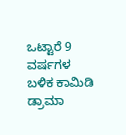ಒಟ್ಟಾರೆ 9 ವರ್ಷಗಳ ಬಳಿಕ ಕಾಮಿಡಿ ಡ್ರಾಮಾ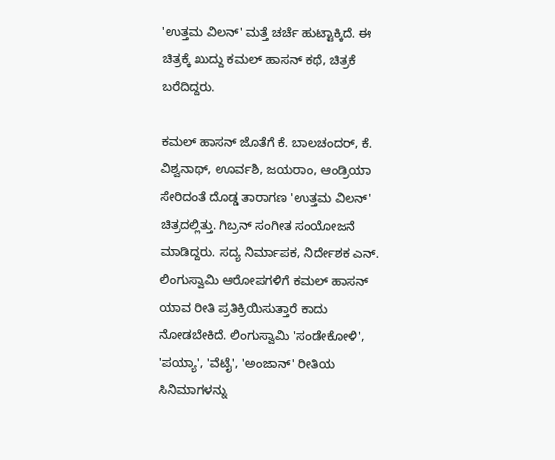'ಉತ್ತಮ ವಿಲನ್' ಮತ್ತೆ ಚರ್ಚೆ ಹುಟ್ಟಾಕ್ಕಿದೆ. ಈ ಚಿತ್ರಕ್ಕೆ ಖುದ್ದು ಕಮಲ್ ಹಾಸನ್ ಕಥೆ, ಚಿತ್ರಕೆ ಬರೆದಿದ್ದರು.

ಕಮಲ್ ಹಾಸನ್ ಜೊತೆಗೆ ಕೆ. ಬಾಲಚಂದರ್, ಕೆ. ವಿಶ್ವನಾಥ್, ಊರ್ವಶಿ, ಜಯರಾಂ, ಆಂಡ್ರಿಯಾ ಸೇರಿದಂತೆ ದೊಡ್ಡ ತಾರಾಗಣ 'ಉತ್ತಮ ವಿಲನ್' ಚಿತ್ರದಲ್ಲಿತ್ತು. ಗಿಬ್ರನ್ ಸಂಗೀತ ಸಂಯೋಜನೆ ಮಾಡಿದ್ದರು. ಸದ್ಯ ನಿರ್ಮಾಪಕ, ನಿರ್ದೇಶಕ ಎನ್‌. ಲಿಂಗುಸ್ವಾಮಿ ಆರೋಪಗಳಿಗೆ ಕಮಲ್ ಹಾಸನ್ ಯಾವ ರೀತಿ ಪ್ರತಿಕ್ರಿಯಿಸುತ್ತಾರೆ ಕಾದು ನೋಡಬೇಕಿದೆ. ಲಿಂಗುಸ್ವಾಮಿ 'ಸಂಡೇಕೋಳಿ', 'ಪಯ್ಯಾ', 'ವೆಟೈ', 'ಅಂಜಾನ್' ರೀತಿಯ ಸಿನಿಮಾಗಳನ್ನು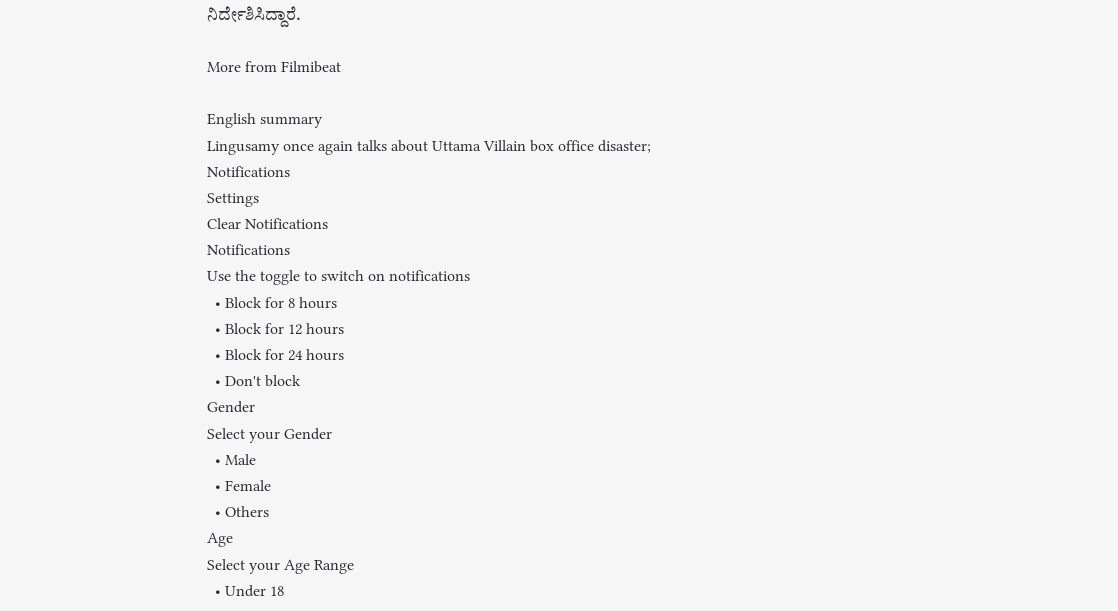ನಿರ್ದೇಶಿಸಿದ್ದಾರೆ.

More from Filmibeat

English summary
Lingusamy once again talks about Uttama Villain box office disaster;
Notifications
Settings
Clear Notifications
Notifications
Use the toggle to switch on notifications
  • Block for 8 hours
  • Block for 12 hours
  • Block for 24 hours
  • Don't block
Gender
Select your Gender
  • Male
  • Female
  • Others
Age
Select your Age Range
  • Under 18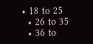• 18 to 25
  • 26 to 35
  • 36 to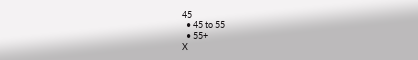45
  • 45 to 55
  • 55+
X